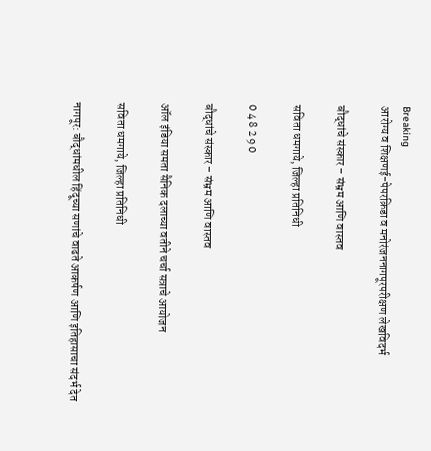Breaking
आरोग्य व शिक्षणई-पेपरक्रिडा व मनोरंजननागपूरपरीक्षण लेखविदर्भ

बौद्धांचे संस्कार – संभ्रम आणि वास्तव

सविता धमगाये, जिल्हा प्रतिनिधी

0 4 8 2 9 0

बौद्धांचे संस्कार – संभ्रम आणि वास्तव

ऑल इंडिया समता सैनिक दलाच्या वतीने चर्चा सत्राचे आयोजन

सविता धमगाये, जिल्हा प्रतिनिधी

नागपूर: बौद्धांमधील हिंदूच्या सणांचे वाढते आकर्षण आणि इतिहासाचा संदर्भ देत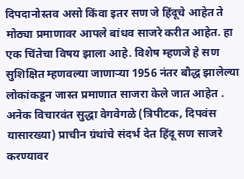दिपदानोस्तव असो किंवा इतर सण जे हिंदूचे आहेत ते मोठ्या प्रमाणावर आपले बांधव साजरे करीत आहेत. हा एक चिंतेचा विषय झाला आहे. विशेष म्हणजे हे सण सुशिक्षित म्हणवल्या जाणाऱ्या 1956 नंतर बौद्ध झालेल्या लोकांकडून जास्त प्रमाणात साजरा केले जात आहेत . अनेक विचारवंत सुद्धा वेगवेगळे (त्रिपीटक, दिपवंस यासारख्या) प्राचीन ग्रंथांचे संदर्भ देत हिंदू सण साजरे करण्यावर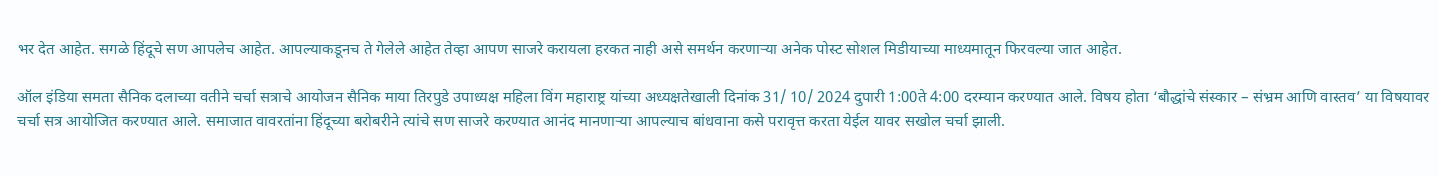भर देत आहेत. सगळे हिंदूचे सण आपलेच आहेत. आपल्याकडूनच ते गेलेले आहेत तेव्हा आपण साजरे करायला हरकत नाही असे समर्थन करणाऱ्या अनेक पोस्ट सोशल मिडीयाच्या माध्यमातून फिरवल्या जात आहेत.

ऑल इंडिया समता सैनिक दलाच्या वतीने चर्चा सत्राचे आयोजन सैनिक माया तिरपुडे उपाध्यक्ष महिला विंग महाराष्ट्र यांच्या अध्यक्षतेखाली दिनांक 31/ 10/ 2024 दुपारी 1:00ते 4:00 दरम्यान करण्यात आले. विषय होता ‘बौद्धांचे संस्कार – संभ्रम आणि वास्तव’ या विषयावर चर्चा सत्र आयोजित करण्यात आले. समाजात वावरतांना हिंदूच्या बरोबरीने त्यांचे सण साजरे करण्यात आनंद मानणाऱ्या आपल्याच बांधवाना कसे परावृत्त करता येईल यावर सखोल चर्चा झाली.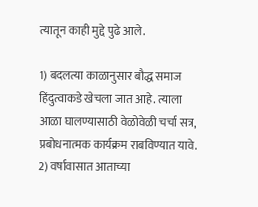त्यातून काही मुद्दे पुढे आले.

1) बदलत्या काळानुसार बौद्ध समाज हिंदुत्वाकडे खेचला जात आहे. त्याला आळा घालण्यासाठी वेळोवेळी चर्चा सत्र, प्रबोधनात्मक कार्यक्रम राबविण्यात यावे.
2) वर्षावासात आताच्या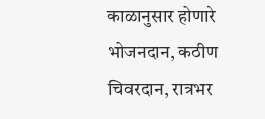काळानुसार होणारे भोजनदान, कठीण चिवरदान, रात्रभर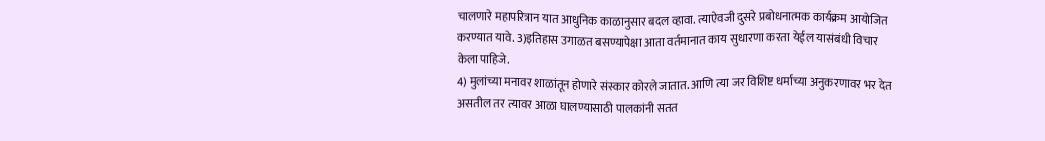चालणारे महापरित्रान यात आधुनिक काळानुसार बदल व्हावा. त्याऐवजी दुसरे प्रबोधनात्मक कार्यक्रम आयोजित करण्यात यावे. 3)इतिहास उगाळत बसण्यापेक्षा आता वर्तमानात काय सुधारणा करता येईल यासंबंधी विचार केला पाहिजे.
4) मुलांच्या मनावर शाळांतून होणारे संस्कार कोरले जातात. आणि त्या जर विशिष्ट धर्माच्या अनुकरणावर भर देत असतील तर त्यावर आळा घालण्यासाठी पालकांनी सतत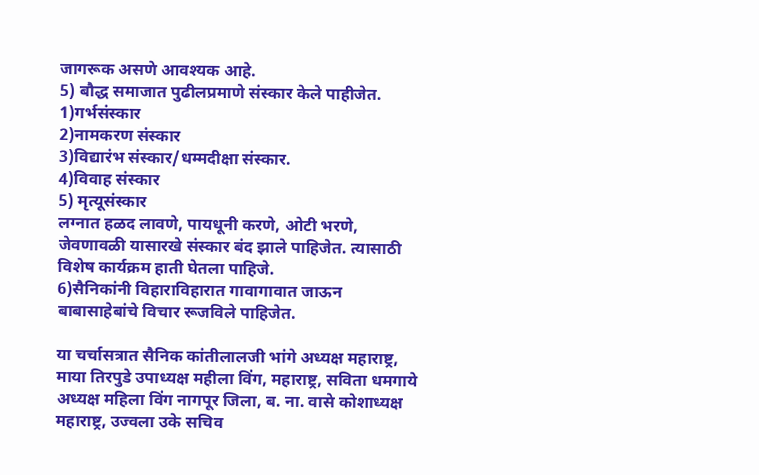जागरूक असणे आवश्यक आहे.
5) बौद्ध समाजात पुढीलप्रमाणे संस्कार केले पाहीजेत.
1)गर्भसंस्कार
2)नामकरण संस्कार
3)विद्यारंभ संस्कार/धम्मदीक्षा संस्कार.
4)विवाह संस्कार
5) मृत्यूसंस्कार
लग्नात हळद लावणे, पायधूनी करणे, ओटी भरणे, जेवणावळी यासारखे संस्कार बंद झाले पाहिजेत. त्यासाठी विशेष कार्यक्रम हाती घेतला पाहिजे.
6)सैनिकांनी विहाराविहारात गावागावात जाऊन बाबासाहेबांचे विचार रूजविले पाहिजेत.

या चर्चासत्रात सैनिक कांतीलालजी भांगे अध्यक्ष महाराष्ट्र, माया तिरपुडे उपाध्यक्ष महीला विंग, महाराष्ट्र, सविता धमगाये अध्यक्ष महिला विंग नागपूर जिला, ब. ना. वासे कोशाध्यक्ष महाराष्ट्र, उज्वला उके सचिव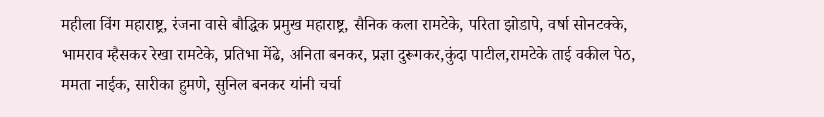महीला विंग महाराष्ट्र, रंजना वासे बौद्धिक प्रमुख महाराष्ट्र, सैनिक कला रामटेके, परिता झोडापे, वर्षा सोनटक्के, भामराव म्हैसकर रेखा रामटेके, प्रतिभा मेंढे, अनिता बनकर, प्रज्ञा दुरूगकर,कुंदा पाटील,रामटेके ताई वकील पेठ, ममता नाईक, सारीका हुमणे, सुनिल बनकर यांनी चर्चा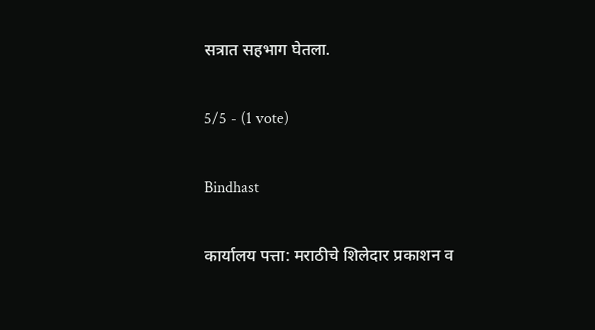सत्रात सहभाग घेतला.

5/5 - (1 vote)

Bindhast

कार्यालय पत्ता: मराठीचे शिलेदार प्रकाशन व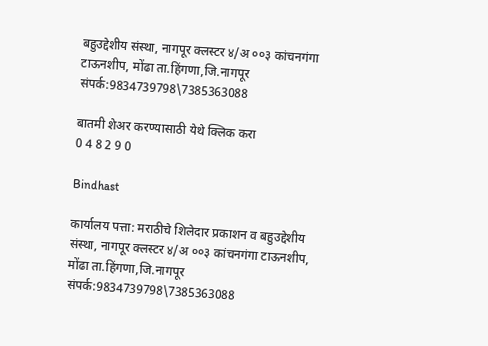बहुउद्देशीय संस्था, नागपूर क्लस्टर ४/अ ००३ कांचनगंगा टाऊनशीप, मोंढा ता.हिंगणा,जि.नागपूर संपर्क:9834739798\7385363088

बातमी शेअर करण्यासाठी येथे क्लिक करा
0 4 8 2 9 0

Bindhast

कार्यालय पत्ता: मराठीचे शिलेदार प्रकाशन व बहुउद्देशीय संस्था, नागपूर क्लस्टर ४/अ ००३ कांचनगंगा टाऊनशीप, मोंढा ता.हिंगणा,जि.नागपूर संपर्क:9834739798\7385363088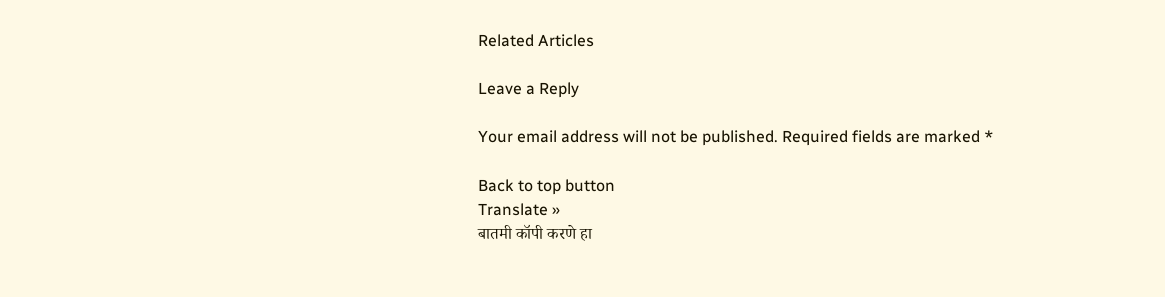Related Articles

Leave a Reply

Your email address will not be published. Required fields are marked *

Back to top button
Translate »
बातमी कॉपी करणे हा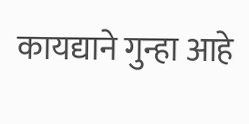कायद्याने गुन्हा आहे